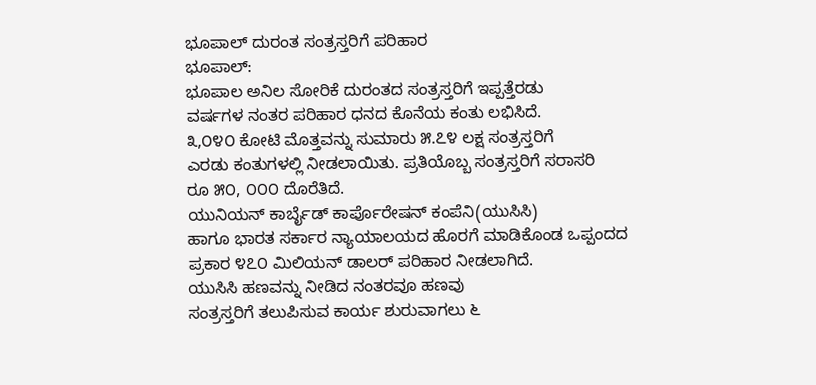ಭೂಪಾಲ್ ದುರಂತ ಸಂತ್ರಸ್ತರಿಗೆ ಪರಿಹಾರ
ಭೂಪಾಲ್:
ಭೂಪಾಲ ಅನಿಲ ಸೋರಿಕೆ ದುರಂತದ ಸಂತ್ರಸ್ತರಿಗೆ ಇಪ್ಪತ್ತೆರಡು
ವರ್ಷಗಳ ನಂತರ ಪರಿಹಾರ ಧನದ ಕೊನೆಯ ಕಂತು ಲಭಿಸಿದೆ.
೩,೦೪೦ ಕೋಟಿ ಮೊತ್ತವನ್ನು ಸುಮಾರು ೫.೭೪ ಲಕ್ಷ ಸಂತ್ರಸ್ತರಿಗೆ
ಎರಡು ಕಂತುಗಳಲ್ಲಿ ನೀಡಲಾಯಿತು. ಪ್ರತಿಯೊಬ್ಬ ಸಂತ್ರಸ್ತರಿಗೆ ಸರಾಸರಿ
ರೂ ೫೦, ೦೦೦ ದೊರೆತಿದೆ.
ಯುನಿಯನ್ ಕಾರ್ಬೈಡ್ ಕಾರ್ಪೊರೇಷನ್ ಕಂಪೆನಿ(ಯುಸಿಸಿ)
ಹಾಗೂ ಭಾರತ ಸರ್ಕಾರ ನ್ಯಾಯಾಲಯದ ಹೊರಗೆ ಮಾಡಿಕೊಂಡ ಒಪ್ಪಂದದ
ಪ್ರಕಾರ ೪೭೦ ಮಿಲಿಯನ್ ಡಾಲರ್ ಪರಿಹಾರ ನೀಡಲಾಗಿದೆ.
ಯುಸಿಸಿ ಹಣವನ್ನು ನೀಡಿದ ನಂತರವೂ ಹಣವು
ಸಂತ್ರಸ್ತರಿಗೆ ತಲುಪಿಸುವ ಕಾರ್ಯ ಶುರುವಾಗಲು ೬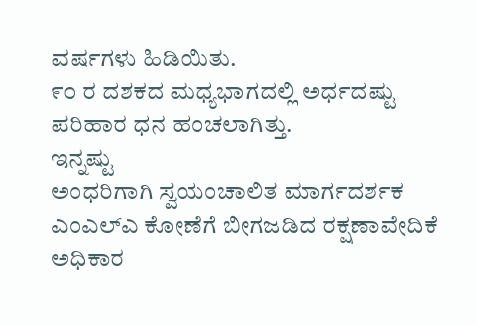ವರ್ಷಗಳು ಹಿಡಿಯಿತು.
೯೦ ರ ದಶಕದ ಮಧ್ಯಭಾಗದಲ್ಲಿ ಅರ್ಧದಷ್ಟು ಪರಿಹಾರ ಧನ ಹಂಚಲಾಗಿತ್ತು.
ಇನ್ನಷ್ಟು
ಅಂಧರಿಗಾಗಿ ಸ್ವಯಂಚಾಲಿತ ಮಾರ್ಗದರ್ಶಕ
ಎಂಎಲ್ಎ ಕೋಣೆಗೆ ಬೀಗಜಡಿದ ರಕ್ಷಣಾವೇದಿಕೆ
ಅಧಿಕಾರ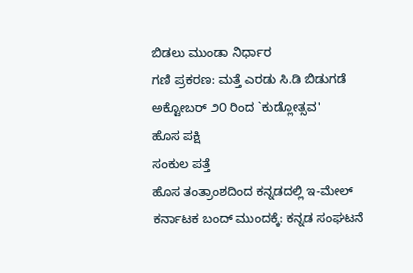ಬಿಡಲು ಮುಂಡಾ ನಿರ್ಧಾರ
ಗಣಿ ಪ್ರಕರಣ: ಮತ್ತೆ ಎರಡು ಸಿ.ಡಿ ಬಿಡುಗಡೆ
ಅಕ್ಟೋಬರ್ ೨೦ ರಿಂದ `ಕುಡ್ಲೋತ್ಸವ'
ಹೊಸ ಪಕ್ಷಿ
ಸಂಕುಲ ಪತ್ತೆ
ಹೊಸ ತಂತ್ರಾಂಶದಿಂದ ಕನ್ನಡದಲ್ಲಿ ಇ-ಮೇಲ್
ಕರ್ನಾಟಕ ಬಂದ್ ಮುಂದಕ್ಕೆ: ಕನ್ನಡ ಸಂಘಟನೆ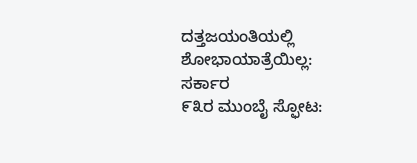ದತ್ತಜಯಂತಿಯಲ್ಲಿ ಶೋಭಾಯಾತ್ರೆಯಿಲ್ಲ: ಸರ್ಕಾರ
೯೩ರ ಮುಂಬೈ ಸ್ಫೋಟ: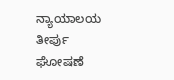ನ್ಯಾಯಾಲಯ ತೀರ್ಪು
ಘೋಷಣೆ